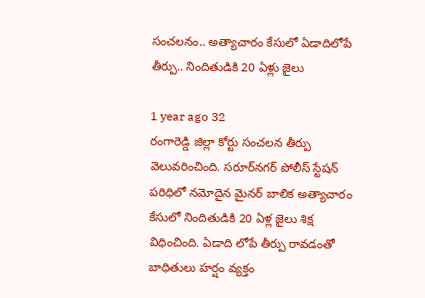సంచలనం.. అత్యాచారం కేసులో ఏడాదిలోపే తీర్పు.. నిందితుడికి 20 ఏళ్లు జైలు

1 year ago 32
రంగారెడ్డి జిల్లా కోర్టు సంచలన తీర్పు వెలువరించింది. సరూర్‌నగర్ పోలీస్ స్టేషన్ పరిధిలో నమోదైన మైనర్ బాలిక అత్యాచారం కేసులో నిందితుడికి 20 ఏళ్ల జైలు శిక్ష విధించింది. ఏడాది లోపే తీర్పు రావడంతో బాధితులు హర్షం వ్యక్తం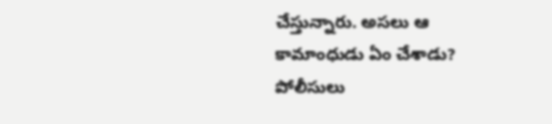చేస్తున్నారు. అసలు ఆ కామాంధుడు ఏం చేశాడు? పోలీసులు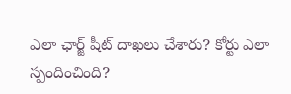ఎలా ఛార్జ్ షీట్ దాఖలు చేశారు? కోర్టు ఎలా స్పందించింది?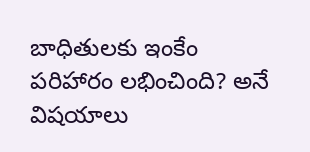బాధితులకు ఇంకేం పరిహారం లభించింది? అనే విషయాలు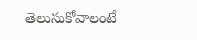తెలుసుకోవాలంటే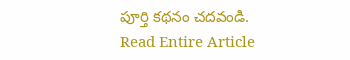పూర్తి కథనం చదవండి.
Read Entire Article